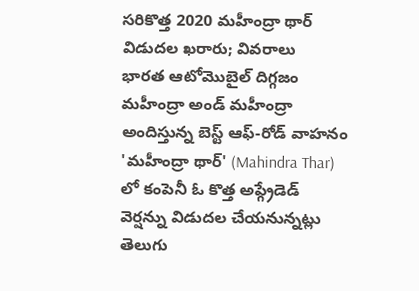సరికొత్త 2020 మహీంద్రా థార్ విడుదల ఖరారు; వివరాలు
భారత ఆటోమొబైల్ దిగ్గజం మహీంద్రా అండ్ మహీంద్రా అందిస్తున్న బెస్ట్ ఆఫ్-రోడ్ వాహనం 'మహీంద్రా థార్' (Mahindra Thar) లో కంపెనీ ఓ కొత్త అప్గ్రేడెడ్ వెర్షన్ను విడుదల చేయనున్నట్లు తెలుగు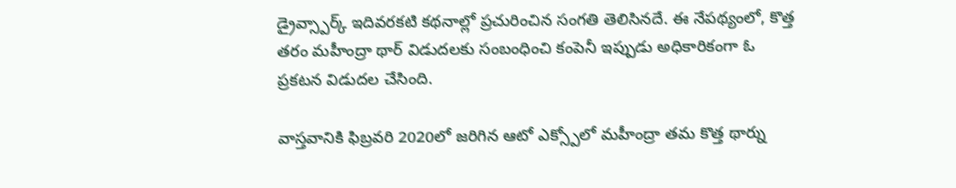డ్రైవ్స్పార్క్ ఇదివరకటి కథనాల్లో ప్రచురించిన సంగతి తెలిసినదే. ఈ నేపథ్యంలో, కొత్త తరం మహీంద్రా థార్ విడుదలకు సంబంధించి కంపెనీ ఇప్పుడు అధికారికంగా ఓ ప్రకటన విడుదల చేసింది.

వాస్తవానికి ఫిబ్రవరి 2020లో జరిగిన ఆటో ఎక్స్పోలో మహీంద్రా తమ కొత్త థార్ను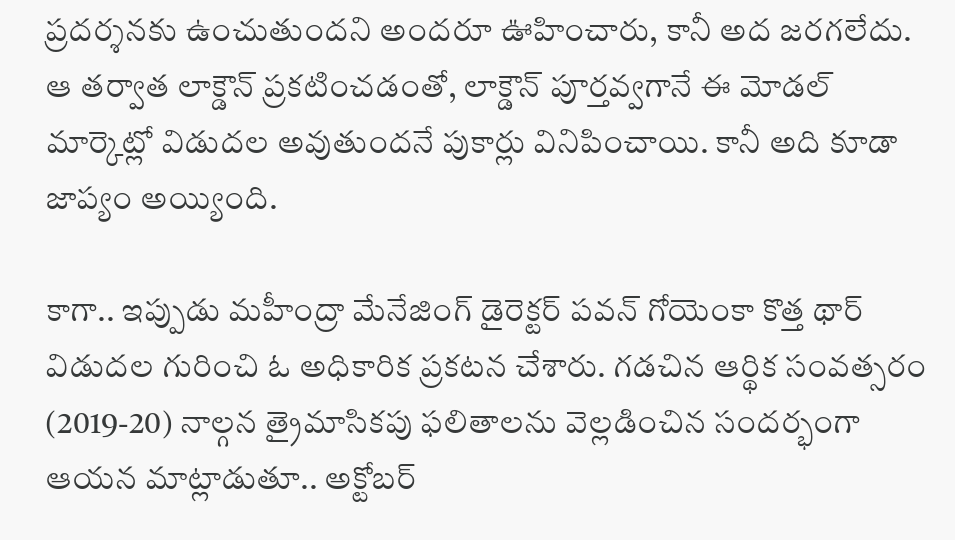ప్రదర్శనకు ఉంచుతుందని అందరూ ఊహించారు, కానీ అద జరగలేదు. ఆ తర్వాత లాక్డౌన్ ప్రకటించడంతో, లాక్డౌన్ పూర్తవ్వగానే ఈ మోడల్ మార్కెట్లో విడుదల అవుతుందనే పుకార్లు వినిపించాయి. కానీ అది కూడా జాప్యం అయ్యింది.

కాగా.. ఇప్పుడు మహీంద్రా మేనేజింగ్ డైరెక్టర్ పవన్ గోయెంకా కొత్త థార్ విడుదల గురించి ఓ అధికారిక ప్రకటన చేశారు. గడచిన ఆర్థిక సంవత్సరం (2019-20) నాల్గన త్రైమాసికపు ఫలితాలను వెల్లడించిన సందర్భంగా ఆయన మాట్లాడుతూ.. అక్టోబర్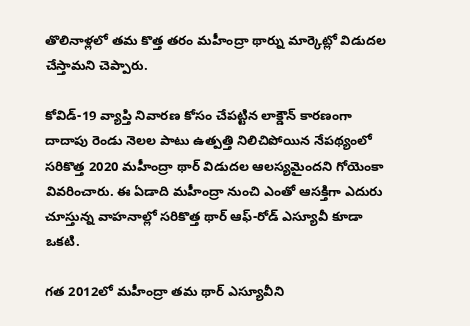తొలినాళ్లలో తమ కొత్త తరం మహీంద్రా థార్ను మార్కెట్లో విడుదల చేస్తామని చెప్పారు.

కోవిడ్-19 వ్యాప్తి నివారణ కోసం చేపట్టిన లాక్డౌన్ కారణంగా దాదాపు రెండు నెలల పాటు ఉత్పత్తి నిలిచిపోయిన నేపథ్యంలో సరికొత్త 2020 మహీంద్రా థార్ విడుదల ఆలస్యమైందని గోయెంకా వివరించారు. ఈ ఏడాది మహీంద్రా నుంచి ఎంతో ఆసక్తిగా ఎదురు చూస్తున్న వాహనాల్లో సరికొత్త థార్ ఆఫ్-రోడ్ ఎస్యూవీ కూడా ఒకటి.

గత 2012లో మహీంద్రా తమ థార్ ఎస్యూవీని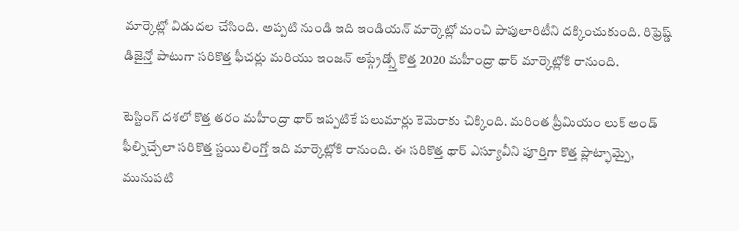మార్కెట్లో విడుదల చేసింది. అప్పటి నుండి ఇది ఇండియన్ మార్కెట్లో మంచి పాపులారిటీని దక్కించుకుంది. రిఫ్రెష్డ్ డిజైన్తో పాటుగా సరికొత్త ఫీచర్లు మరియు ఇంజన్ అప్గ్రేడ్స్తో కొత్త 2020 మహీంద్రా థార్ మార్కెట్లోకి రానుంది.

టెస్టింగ్ దశలో కొత్త తరం మహీంద్రా థార్ ఇప్పటికే పలుమార్లు కెమెరాకు చిక్కింది. మరింత ప్రీమియం లుక్ అండ్ ఫీల్నిచ్చేలా సరికొత్త స్టయిలింగ్తో ఇది మార్కెట్లోకి రానుంది. ఈ సరికొత్త థార్ ఎస్యూవీని పూర్తిగా కొత్త ప్లాట్ఫామ్పై, మునుపటి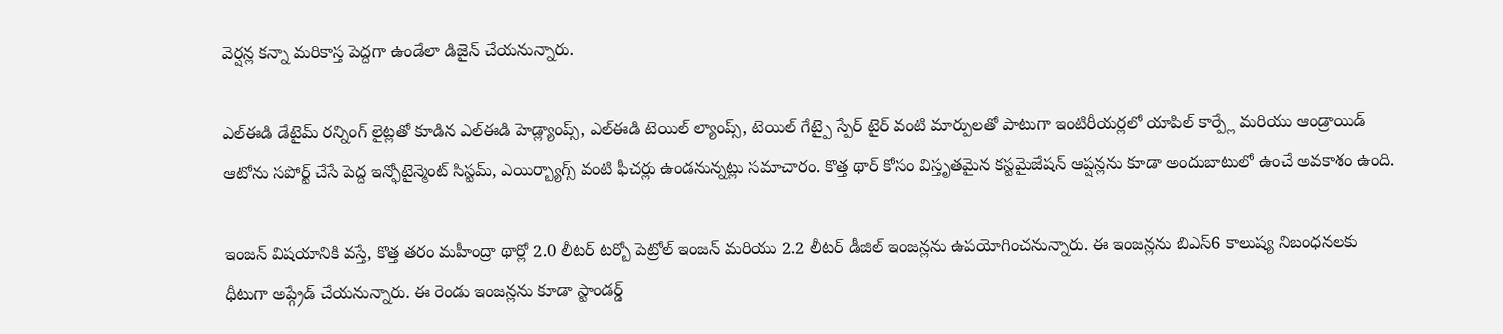వెర్షన్ల కన్నా మరికాస్త పెద్దగా ఉండేలా డిజైన్ చేయనున్నారు.

ఎల్ఈడి డేటైమ్ రన్నింగ్ లైట్లతో కూడిన ఎల్ఈడి హెడ్ల్యాంప్స్, ఎల్ఈడి టెయిల్ ల్యాంప్స్, టెయిల్ గేట్పై స్పేర్ టైర్ వంటి మార్పులతో పాటుగా ఇంటిరీయర్లలో యాపిల్ కార్ప్లే మరియు ఆండ్రాయిడ్ ఆటోను సపోర్ట్ చేసే పెద్ద ఇన్ఫోటైన్మెంట్ సిస్టమ్, ఎయిర్బ్యాగ్స్ వంటి ఫీచర్లు ఉండనున్నట్లు సమాచారం. కొత్త థార్ కోసం విస్తృతమైన కస్టమైజేషన్ ఆప్షన్లను కూడా అందుబాటులో ఉంచే అవకాశం ఉంది.

ఇంజన్ విషయానికి వస్తే, కొత్త తరం మహీంద్రా థార్లో 2.0 లీటర్ టర్బో పెట్రోల్ ఇంజన్ మరియు 2.2 లీటర్ డీజిల్ ఇంజన్లను ఉపయోగించనున్నారు. ఈ ఇంజన్లను బిఎస్6 కాలుష్య నిబంధనలకు ధీటుగా అప్గ్రేడ్ చేయనున్నారు. ఈ రెండు ఇంజన్లను కూడా స్టాండర్డ్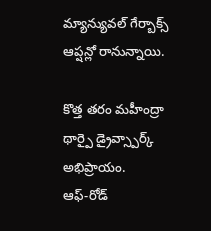మ్యాన్యువల్ గేర్బాక్స్ ఆప్షన్లో రానున్నాయి.

కొత్త తరం మహీంద్రా థార్పై డ్రైవ్స్పార్క్ అభిప్రాయం.
ఆఫ్-రోడ్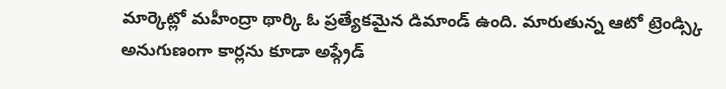మార్కెట్లో మహీంద్రా థార్కి ఓ ప్రత్యేకమైన డిమాండ్ ఉంది. మారుతున్న ఆటో ట్రెండ్స్కి అనుగుణంగా కార్లను కూడా అప్గ్రేడ్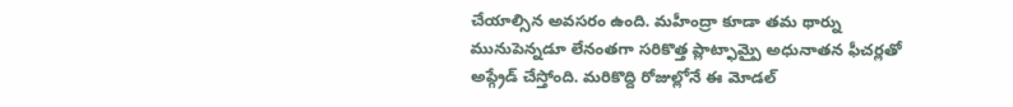చేయాల్సిన అవసరం ఉంది. మహీంద్రా కూడా తమ థార్ను మునుపెన్నడూ లేనంతగా సరికొత్త ప్లాట్ఫామ్పై అధునాతన ఫీచర్లతో అప్గ్రేడ్ చేస్తోంది. మరికొద్ది రోజుల్లోనే ఈ మోడల్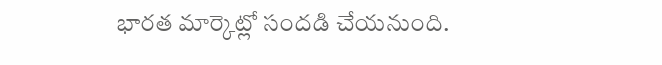భారత మార్కెట్లో సందడి చేయనుంది.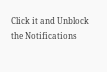Click it and Unblock the Notifications